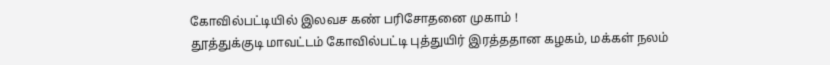கோவில்பட்டியில் இலவச கண் பரிசோதனை முகாம் !
தூத்துக்குடி மாவட்டம் கோவில்பட்டி புத்துயிர் இரத்ததான கழகம், மக்கள் நலம்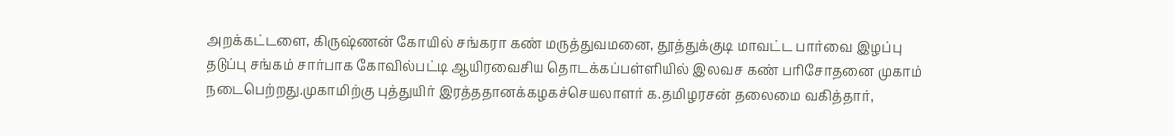அறக்கட்டளை, கிருஷ்ணன் கோயில் சங்கரா கண் மருத்துவமனை, தூத்துக்குடி மாவட்ட பார்வை இழப்பு தடுப்பு சங்கம் சார்பாக கோவில்பட்டி ஆயிரவைசிய தொடக்கப்பள்ளியில் இலவச கண் பரிசோதனை முகாம் நடைபெற்றது.முகாமிற்கு புத்துயிர் இரத்ததானக்கழகச்செயலாளர் க.தமிழரசன் தலைமை வகித்தார்,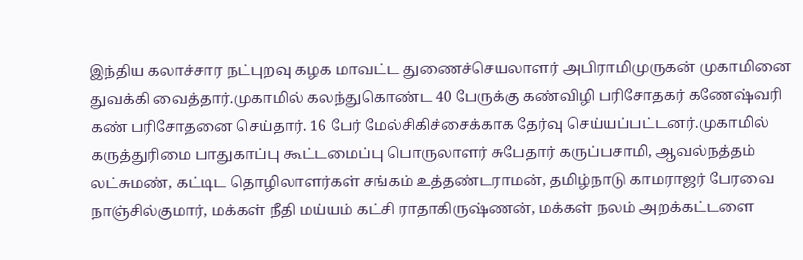இந்திய கலாச்சார நட்புறவு கழக மாவட்ட துணைச்செயலாளர் அபிராமிமுருகன் முகாமினை துவக்கி வைத்தார்.முகாமில் கலந்துகொண்ட 40 பேருக்கு கண்விழி பரிசோதகர் கணேஷ்வரி கண் பரிசோதனை செய்தார். 16 பேர் மேல்சிகிச்சைக்காக தேர்வு செய்யப்பட்டனர்.முகாமில் கருத்துரிமை பாதுகாப்பு கூட்டமைப்பு பொருலாளர் சுபேதார் கருப்பசாமி, ஆவல்நத்தம் லட்சுமண், கட்டிட தொழிலாளர்கள் சங்கம் உத்தண்டராமன், தமிழ்நாடு காமராஜர் பேரவை நாஞ்சில்குமார், மக்கள் நீதி மய்யம் கட்சி ராதாகிருஷ்ணன், மக்கள் நலம் அறக்கட்டளை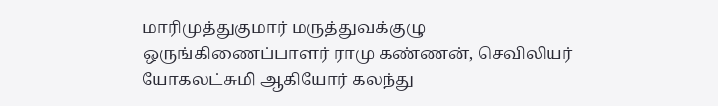மாரிமுத்துகுமார் மருத்துவக்குழு ஒருங்கிணைப்பாளர் ராமு கண்ணன், செவிலியர் யோகலட்சுமி ஆகியோர் கலந்து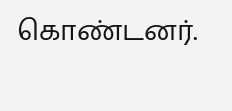கொண்டனர்.